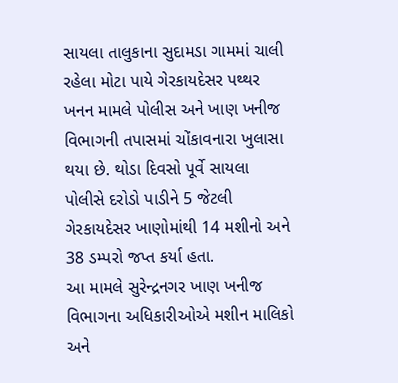સાયલા તાલુકાના સુદામડા ગામમાં ચાલી રહેલા મોટા પાયે ગેરકાયદેસર પથ્થર ખનન મામલે પોલીસ અને ખાણ ખનીજ વિભાગની તપાસમાં ચોંકાવનારા ખુલાસા થયા છે. થોડા દિવસો પૂર્વે સાયલા પોલીસે દરોડો પાડીને 5 જેટલી ગેરકાયદેસર ખાણોમાંથી 14 મશીનો અને 38 ડમ્પરો જપ્ત કર્યા હતા.
આ મામલે સુરેન્દ્રનગર ખાણ ખનીજ વિભાગના અધિકારીઓએ મશીન માલિકો અને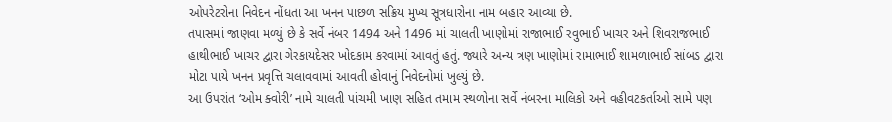ઓપરેટરોના નિવેદન નોંધતા આ ખનન પાછળ સક્રિય મુખ્ય સૂત્રધારોના નામ બહાર આવ્યા છે.
તપાસમાં જાણવા મળ્યું છે કે સર્વે નંબર 1494 અને 1496 માં ચાલતી ખાણોમાં રાજાભાઈ રવુભાઈ ખાચર અને શિવરાજભાઈ હાથીભાઈ ખાચર દ્વારા ગેરકાયદેસર ખોદકામ કરવામાં આવતું હતું. જ્યારે અન્ય ત્રણ ખાણોમાં રામાભાઈ શામળાભાઈ સાંબડ દ્વારા મોટા પાયે ખનન પ્રવૃત્તિ ચલાવવામાં આવતી હોવાનું નિવેદનોમાં ખુલ્યું છે.
આ ઉપરાંત ‘ઓમ ક્વોરી’ નામે ચાલતી પાંચમી ખાણ સહિત તમામ સ્થળોના સર્વે નંબરના માલિકો અને વહીવટકર્તાઓ સામે પણ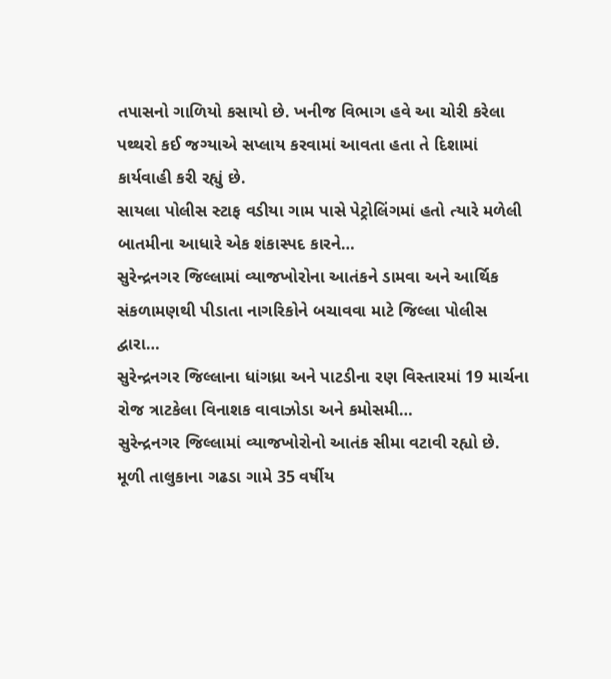તપાસનો ગાળિયો કસાયો છે. ખનીજ વિભાગ હવે આ ચોરી કરેલા પથ્થરો કઈ જગ્યાએ સપ્લાય કરવામાં આવતા હતા તે દિશામાં કાર્યવાહી કરી રહ્યું છે.
સાયલા પોલીસ સ્ટાફ વડીયા ગામ પાસે પેટ્રોલિંગમાં હતો ત્યારે મળેલી બાતમીના આધારે એક શંકાસ્પદ કારને…
સુરેન્દ્રનગર જિલ્લામાં વ્યાજખોરોના આતંકને ડામવા અને આર્થિક સંકળામણથી પીડાતા નાગરિકોને બચાવવા માટે જિલ્લા પોલીસ દ્વારા…
સુરેન્દ્રનગર જિલ્લાના ધાંગધ્રા અને પાટડીના રણ વિસ્તારમાં 19 માર્ચના રોજ ત્રાટકેલા વિનાશક વાવાઝોડા અને કમોસમી…
સુરેન્દ્રનગર જિલ્લામાં વ્યાજખોરોનો આતંક સીમા વટાવી રહ્યો છે. મૂળી તાલુકાના ગઢડા ગામે 35 વર્ષીય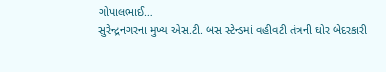ગોપાલભાઈ…
સુરેન્દ્રનગરના મુખ્ય એસ.ટી. બસ સ્ટેન્ડમાં વહીવટી તંત્રની ઘોર બેદરકારી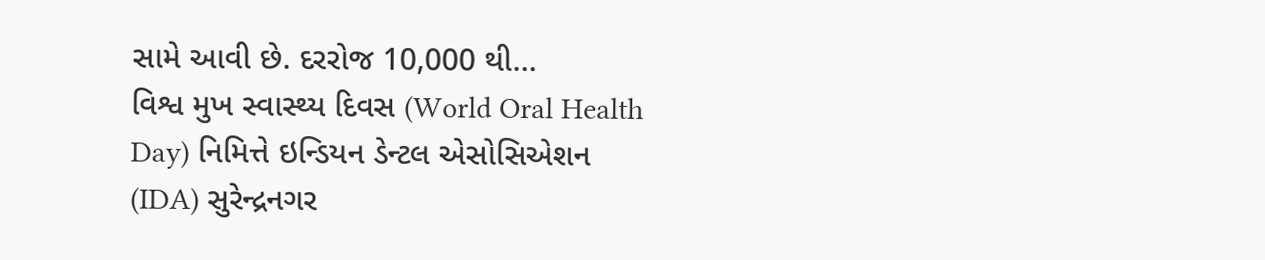સામે આવી છે. દરરોજ 10,000 થી…
વિશ્વ મુખ સ્વાસ્થ્ય દિવસ (World Oral Health Day) નિમિત્તે ઇન્ડિયન ડેન્ટલ એસોસિએશન (IDA) સુરેન્દ્રનગર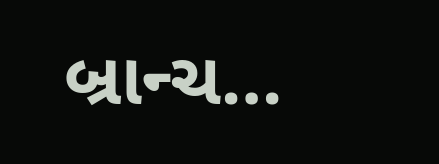બ્રાન્ચ…